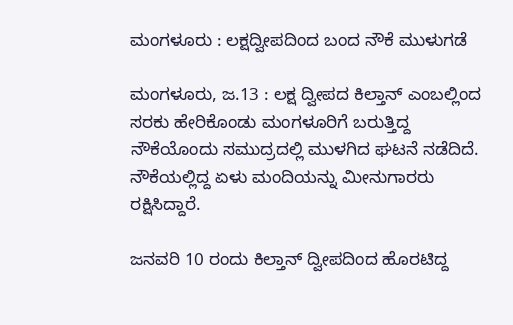ಮಂಗಳೂರು : ಲಕ್ಷದ್ವೀಪದಿಂದ ಬಂದ ನೌಕೆ ಮುಳುಗಡೆ

ಮಂಗಳೂರು, ಜ.13 : ಲಕ್ಷ ದ್ವೀಪದ ಕಿಲ್ತಾನ್ ಎಂಬಲ್ಲಿಂದ ಸರಕು ಹೇರಿಕೊಂಡು ಮಂಗಳೂರಿಗೆ ಬರುತ್ತಿದ್ದ ನೌಕೆಯೊಂದು ಸಮುದ್ರದಲ್ಲಿ ಮುಳಗಿದ ಘಟನೆ ನಡೆದಿದೆ. ನೌಕೆಯಲ್ಲಿದ್ದ ಏಳು ಮಂದಿಯನ್ನು ಮೀನುಗಾರರು ರಕ್ಷಿಸಿದ್ದಾರೆ.

ಜನವರಿ 10 ರಂದು ಕಿಲ್ತಾನ್ ದ್ವೀಪದಿಂದ ಹೊರಟಿದ್ದ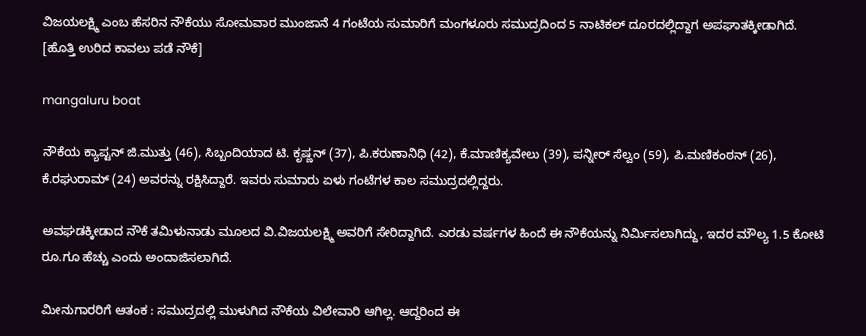ವಿಜಯಲಕ್ಷ್ಮಿ ಎಂಬ ಹೆಸರಿನ ನೌಕೆಯು ಸೋಮವಾರ ಮುಂಜಾನೆ 4 ಗಂಟೆಯ ಸುಮಾರಿಗೆ ಮಂಗಳೂರು ಸಮುದ್ರದಿಂದ 5 ನಾಟಿಕಲ್ ದೂರದಲ್ಲಿದ್ದಾಗ ಅಪಘಾತಕ್ಕೀಡಾಗಿದೆ. [ಹೊತ್ತಿ ಉರಿದ ಕಾವಲು ಪಡೆ ನೌಕೆ]

mangaluru boat

ನೌಕೆಯ ಕ್ಯಾಪ್ಟನ್ ಜಿ.ಮುತ್ತು (46), ಸಿಬ್ಬಂದಿಯಾದ ಟಿ. ಕೃಷ್ಣನ್ (37), ಪಿ.ಕರುಣಾನಿಧಿ (42), ಕೆ.ಮಾಣಿಕ್ಯವೇಲು (39), ಪನ್ನೀರ್ ಸೆಲ್ವಂ (59), ಪಿ.ಮಣಿಕಂಠನ್ (26), ಕೆ.ರಘುರಾಮ್ (24) ಅವರನ್ನು ರಕ್ಷಿಸಿದ್ದಾರೆ. ಇವರು ಸುಮಾರು ಏಳು ಗಂಟೆಗಳ ಕಾಲ ಸಮುದ್ರದಲ್ಲಿದ್ದರು.

ಅವಘಡಕ್ಕೀಡಾದ ನೌಕೆ ತಮಿಳುನಾಡು ಮೂಲದ ವಿ.ವಿಜಯಲಕ್ಷ್ಮಿ ಅವರಿಗೆ ಸೇರಿದ್ದಾಗಿದೆ. ಎರಡು ವರ್ಷಗಳ ಹಿಂದೆ ಈ ನೌಕೆಯನ್ನು ನಿರ್ಮಿಸಲಾಗಿದ್ದು, ಇದರ ಮೌಲ್ಯ 1.5 ಕೋಟಿ ರೂ.ಗೂ ಹೆಚ್ಚು ಎಂದು ಅಂದಾಜಿಸಲಾಗಿದೆ.

ಮೀನುಗಾರರಿಗೆ ಆತಂಕ : ಸಮುದ್ರದಲ್ಲಿ ಮುಳುಗಿದ ನೌಕೆಯ ವಿಲೇವಾರಿ ಆಗಿಲ್ಲ. ಆದ್ದರಿಂದ ಈ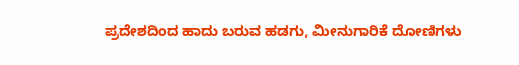ಪ್ರದೇಶದಿಂದ ಹಾದು ಬರುವ ಹಡಗು, ಮೀನುಗಾರಿಕೆ ದೋಣಿಗಳು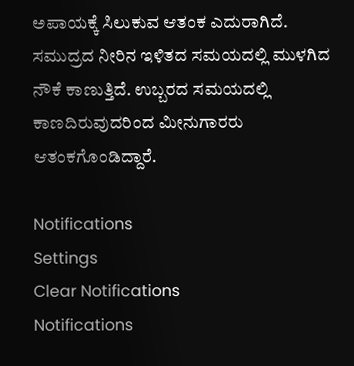ಅಪಾಯಕ್ಕೆ ಸಿಲುಕುವ ಆತಂಕ ಎದುರಾಗಿದೆ. ಸಮುದ್ರದ ನೀರಿನ ಇಳಿತದ ಸಮಯದಲ್ಲಿ ಮುಳಗಿದ ನೌಕೆ ಕಾಣುತ್ತಿದೆ. ಉಬ್ಬರದ ಸಮಯದಲ್ಲಿ ಕಾಣದಿರುವುದರಿಂದ ಮೀನುಗಾರರು ಆತಂಕಗೊಂಡಿದ್ದಾರೆ.

Notifications
Settings
Clear Notifications
Notifications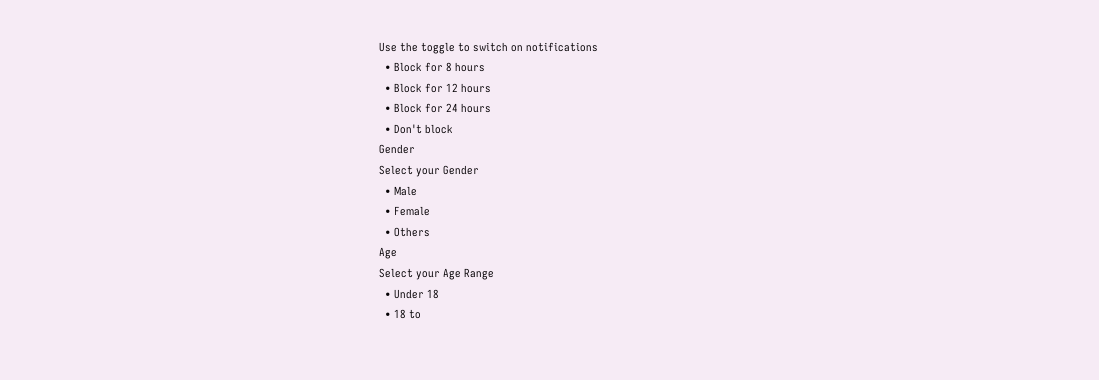Use the toggle to switch on notifications
  • Block for 8 hours
  • Block for 12 hours
  • Block for 24 hours
  • Don't block
Gender
Select your Gender
  • Male
  • Female
  • Others
Age
Select your Age Range
  • Under 18
  • 18 to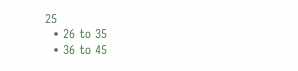25
  • 26 to 35
  • 36 to 45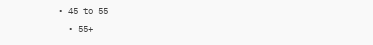• 45 to 55
  • 55+